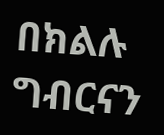በክልሉ ግብርናን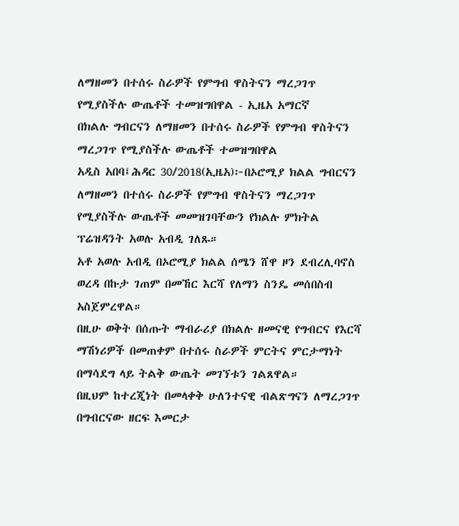ለማዘመን በተሰሩ ስራዎች የምግብ ዋስትናን ማረጋገጥ የሚያስችሉ ውጤቶች ተመዝግበዋል - ኢዜአ አማርኛ
በክልሉ ግብርናን ለማዘመን በተሰሩ ስራዎች የምግብ ዋስትናን ማረጋገጥ የሚያስችሉ ውጤቶች ተመዝግበዋል
አዲስ አበባ፤ሕዳር 30/2018(ኢዜአ)፦በኦሮሚያ ክልል ግብርናን ለማዘመን በተሰሩ ስራዎች የምግብ ዋስትናን ማረጋገጥ የሚያስችሉ ውጤቶች መመዝገባቸውን የክልሉ ምክትል ፕሬዝዳንት አወሉ አብዲ ገለጹ።
አቶ አወሉ አብዲ በኦሮሚያ ክልል ሰሜን ሸዋ ዞን ደብረሊባኖስ ወረዳ በኩታ ገጠም በመኸር እርሻ የለማን ስንዴ መሰበስብ አስጀምረዋል።
በዚሁ ወቅት በሰጡት ማብራሪያ በክልሉ ዘመናዊ የግብርና የእርሻ ማሽነሪዎች በመጠቀም በተሰሩ ስራዎች ምርትና ምርታማነት በማሳደግ ላይ ትልቅ ውጤት መገኘቱን ገልጸዋል።
በዚህም ከተረጂነት በመላቀቅ ሁለንተናዊ ብልጽግናን ለማረጋገጥ በግብርናው ዘርፍ እመርታ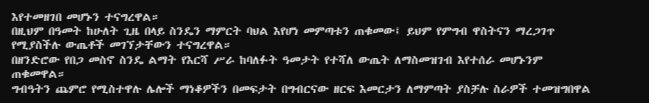እየተመዘገበ መሆኑን ተናግረዋል።
በዚህም በዓመት ከሁለት ጊዜ በላይ ስንዴን ማምርት ባህል እየሆነ መምጣቱን ጠቁመው፤ ይህም የምግብ ዋስትናን ማረጋገጥ የሚያስችሉ ውጤቶች መገኘታቸውን ተናግረዋል።
በዘንድሮው የበጋ መስኖ ስንዴ ልማት የእርሻ ሥራ ከባለፉት ዓመታት የተሻለ ውጤት ለማስመዝገብ እየተሰራ መሆኑንም ጠቁመዋል።
ግብዓትን ጨምሮ የሚስተዋሉ ሌሎች ማነቆዎችን በመፍታት በግብርናው ዘርፍ እመርታን ለማምጣት ያስቻሉ ስራዎች ተመዝግበዋል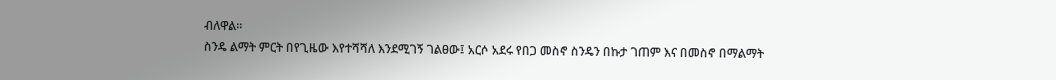ብለዋል።
ስንዴ ልማት ምርት በየጊዜው እየተሻሻለ እንደሚገኝ ገልፀው፤ አርሶ አደሩ የበጋ መስኖ ስንዴን በኩታ ገጠም እና በመስኖ በማልማት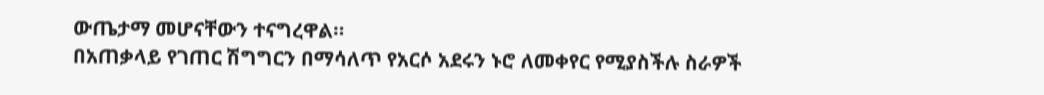ውጤታማ መሆናቸውን ተናግረዋል።
በአጠቃላይ የገጠር ሽግግርን በማሳለጥ የአርሶ አደሩን ኑሮ ለመቀየር የሚያስችሉ ስራዎች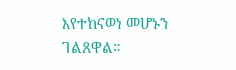እየተከናወነ መሆኑን ገልጸዋል።